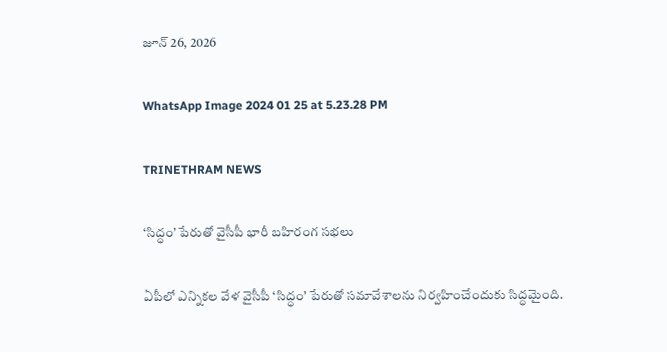జూన్ 26, 2026

WhatsApp Image 2024 01 25 at 5.23.28 PM

TRINETHRAM NEWS

‘సిద్ధం’ పేరుతో వైసీపీ భారీ బహిరంగ సభలు

ఏపీలో ఎన్నికల వేళ వైసీపీ ‘సిద్ధం’ పేరుతో సమావేశాలను నిర్వహించేందుకు సిద్ధమైంది.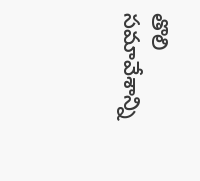తొలి సమావేశాన్ని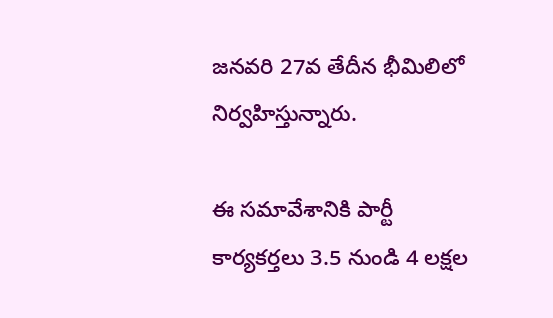జనవరి 27వ తేదీన భీమిలిలో నిర్వహిస్తున్నారు.

ఈ సమావేశానికి పార్టీ కార్యకర్తలు 3.5 నుండి 4 లక్షల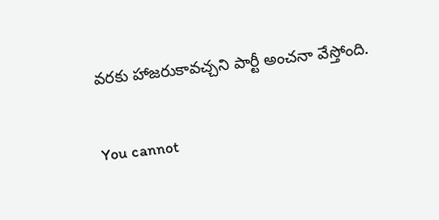వరకు హాజరుకావచ్చని పార్టీ అంచనా వేస్తోంది.

You cannot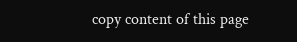copy content of this page